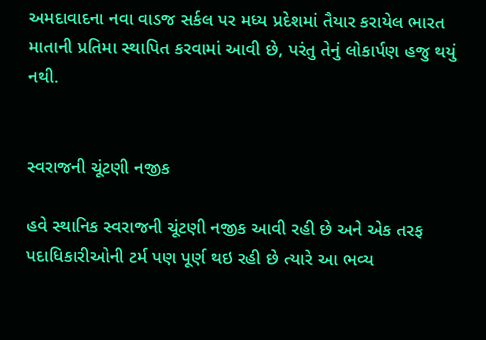અમદાવાદના નવા વાડજ સર્કલ પર મધ્ય પ્રદેશમાં તૈયાર કરાયેલ ભારત માતાની પ્રતિમા સ્થાપિત કરવામાં આવી છે, પરંતુ તેનું લોકાર્પણ હજુ થયું નથી.


સ્વરાજની ચૂંટણી નજીક

હવે સ્થાનિક સ્વરાજની ચૂંટણી નજીક આવી રહી છે અને એક તરફ પદાધિકારીઓની ટર્મ પણ પૂર્ણ થઇ રહી છે ત્યારે આ ભવ્ય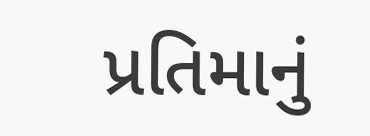પ્રતિમાનું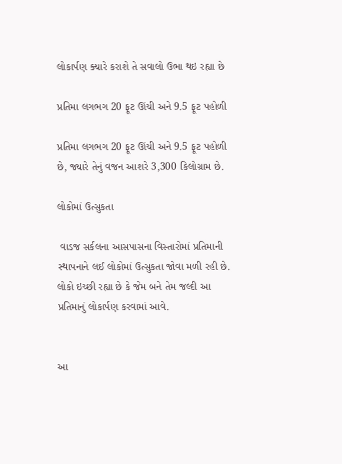લોકાર્પણ ક્યારે કરાશે તે સવાલો ઉભા થઇ રહ્યા છે

પ્રતિમા લગભગ 20 ફૂટ ઊંચી અને 9.5 ફૂટ પહોળી

પ્રતિમા લગભગ 20 ફૂટ ઊંચી અને 9.5 ફૂટ પહોળી છે, જ્યારે તેનું વજન આશરે 3,300 કિલોગ્રામ છે.

લોકોમાં ઉત્સુકતા

 વાડજ સર્કલના આસપાસના વિસ્તારોમાં પ્રતિમાની સ્થાપનાને લઈ લોકોમાં ઉત્સુકતા જોવા મળી રહી છે. લોકો ઇચ્છી રહ્યા છે કે જેમ બને તેમ જલ્દી આ પ્રતિમાનું લોકાર્પણ કરવામાં આવે.


આ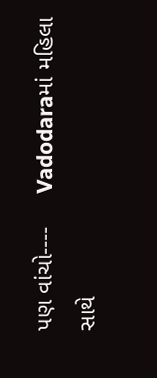પણ વાંચો----     Vadodaraમાં મહિલા સાથે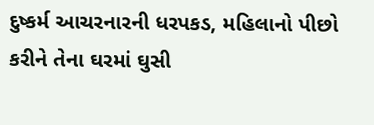દુષ્કર્મ આચરનારની ધરપકડ, મહિલાનો પીછો કરીને તેના ઘરમાં ઘુસી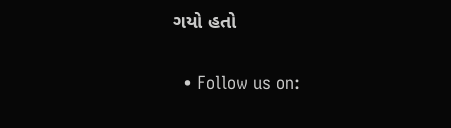ગયો હતો

  • Follow us on: